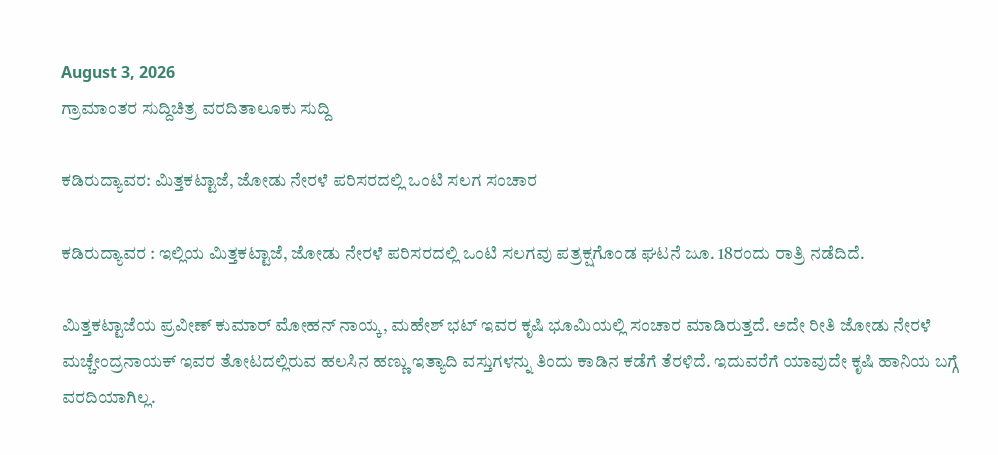August 3, 2026
ಗ್ರಾಮಾಂತರ ಸುದ್ದಿಚಿತ್ರ ವರದಿತಾಲೂಕು ಸುದ್ದಿ

ಕಡಿರುದ್ಯಾವರ: ಮಿತ್ತಕಟ್ಟಾಜೆ, ಜೋಡು ನೇರಳೆ ಪರಿಸರದಲ್ಲಿ ಒಂಟಿ ಸಲಗ ಸಂಚಾರ

ಕಡಿರುದ್ಯಾವರ : ಇಲ್ಲಿಯ ಮಿತ್ತಕಟ್ಟಾಜೆ, ಜೋಡು ನೇರಳೆ ಪರಿಸರದಲ್ಲಿ ಒಂಟಿ ಸಲಗವು ಪತ್ರಕ್ಷಗೊಂಡ ಘಟನೆ ಜೂ. 18ರಂದು ರಾತ್ರಿ ನಡೆದಿದೆ.

ಮಿತ್ತಕಟ್ಟಾಜೆಯ ಪ್ರವೀಣ್ ಕುಮಾರ್ ಮೋಹನ್ ನಾಯ್ಕ, ಮಹೇಶ್ ಭಟ್ ಇವರ ಕೃಷಿ ಭೂಮಿಯಲ್ಲಿ ಸಂಚಾರ ಮಾಡಿರುತ್ತದೆ. ಅದೇ ರೀತಿ ಜೋಡು ನೇರಳೆ ಮಚ್ಚೇಂದ್ರನಾಯಕ್ ಇವರ ತೋಟದಲ್ಲಿರುವ ಹಲಸಿನ ಹಣ್ಣು ಇತ್ಯಾದಿ ವಸ್ತುಗಳನ್ನು ತಿಂದು ಕಾಡಿನ ಕಡೆಗೆ ತೆರಳಿದೆ. ಇದುವರೆಗೆ ಯಾವುದೇ ಕೃಷಿ ಹಾನಿಯ ಬಗ್ಗೆ ವರದಿಯಾಗಿಲ್ಲ.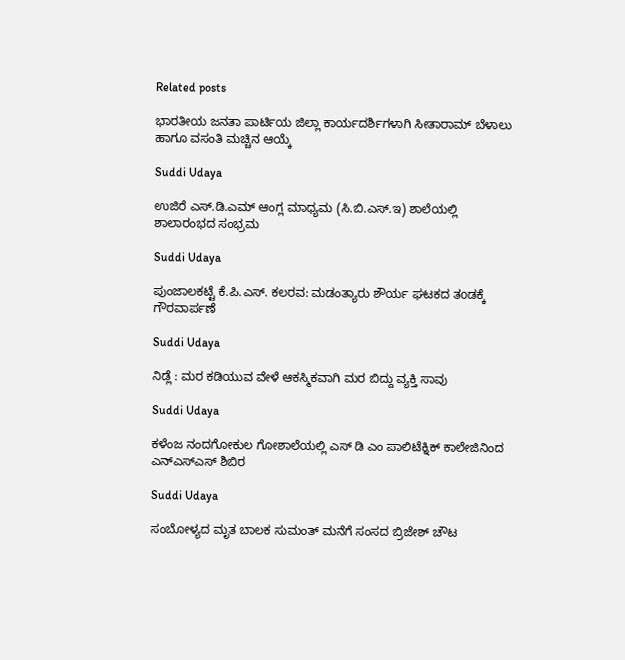Related posts

ಭಾರತೀಯ ಜನತಾ ಪಾರ್ಟಿಯ ಜಿಲ್ಲಾ ಕಾರ್ಯದರ್ಶಿಗಳಾಗಿ ಸೀತಾರಾಮ್ ಬೆಳಾಲು ಹಾಗೂ ವಸಂತಿ ಮಚ್ಚಿನ ಆಯ್ಕೆ

Suddi Udaya

ಉಜಿರೆ ಎಸ್.ಡಿ.ಎಮ್ ಆಂಗ್ಲ ಮಾಧ್ಯಮ (ಸಿ.ಬಿ.ಎಸ್‌.ಇ) ಶಾಲೆಯಲ್ಲಿ ಶಾಲಾರಂಭದ ಸಂಭ್ರಮ

Suddi Udaya

ಪುಂಜಾಲಕಟ್ಟೆ ಕೆ.ಪಿ.ಎಸ್. ಕಲರವ: ಮಡಂತ್ಯಾರು ಶೌರ್ಯ ಘಟಕದ ತoಡಕ್ಕೆ ಗೌರವಾರ್ಪಣೆ

Suddi Udaya

ನಿಡ್ಲೆ : ಮರ ಕಡಿಯುವ ವೇಳೆ ಆಕಸ್ಮಿಕವಾಗಿ ಮರ ಬಿದ್ದು ವ್ಯಕ್ತಿ ಸಾವು

Suddi Udaya

ಕಳೆಂಜ ನಂದಗೋಕುಲ ಗೋಶಾಲೆಯಲ್ಲಿ ಎಸ್ ಡಿ ಎಂ ಪಾಲಿಟೆಕ್ನಿಕ್ ಕಾಲೇಜಿನಿಂದ ಎನ್ಎಸ್ಎಸ್ ಶಿಬಿರ

Suddi Udaya

ಸಂಬೋಳ್ಯದ ಮೃತ ಬಾಲಕ ಸುಮಂತ್ ಮನೆಗೆ ಸಂಸದ ಬ್ರಿಜೇಶ್ ಚೌಟ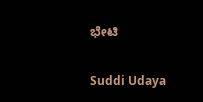ಭೇಟಿ

Suddi Udaya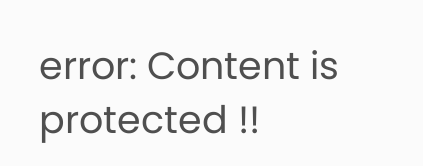error: Content is protected !!